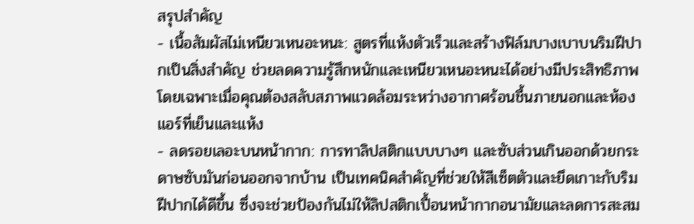สรุปสำคัญ
- เนื้อสัมผัสไม่เหนียวเหนอะหนะ: สูตรที่แห้งตัวเร็วและสร้างฟิล์มบางเบาบนริมฝีปากเป็นสิ่งสำคัญ ช่วยลดความรู้สึกหนักและเหนียวเหนอะหนะได้อย่างมีประสิทธิภาพ โดยเฉพาะเมื่อคุณต้องสลับสภาพแวดล้อมระหว่างอากาศร้อนชื้นภายนอกและห้องแอร์ที่เย็นและแห้ง
- ลดรอยเลอะบนหน้ากาก: การทาลิปสติกแบบบางๆ และซับส่วนเกินออกด้วยกระดาษซับมันก่อนออกจากบ้าน เป็นเทคนิคสำคัญที่ช่วยให้สีเซ็ตตัวและยึดเกาะกับริมฝีปากได้ดีขึ้น ซึ่งจะช่วยป้องกันไม่ให้ลิปสติกเปื้อนหน้ากากอนามัยและลดการสะสม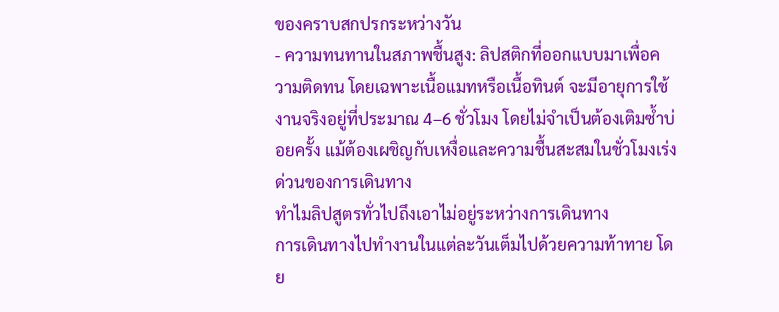ของคราบสกปรกระหว่างวัน
- ความทนทานในสภาพชื้นสูง: ลิปสติกที่ออกแบบมาเพื่อความติดทน โดยเฉพาะเนื้อแมทหรือเนื้อทินต์ จะมีอายุการใช้งานจริงอยู่ที่ประมาณ 4–6 ชั่วโมง โดยไม่จำเป็นต้องเติมซ้ำบ่อยครั้ง แม้ต้องเผชิญกับเหงื่อและความชื้นสะสมในชั่วโมงเร่งด่วนของการเดินทาง
ทำไมลิปสูตรทั่วไปถึงเอาไม่อยู่ระหว่างการเดินทาง
การเดินทางไปทำงานในแต่ละวันเต็มไปด้วยความท้าทาย โดย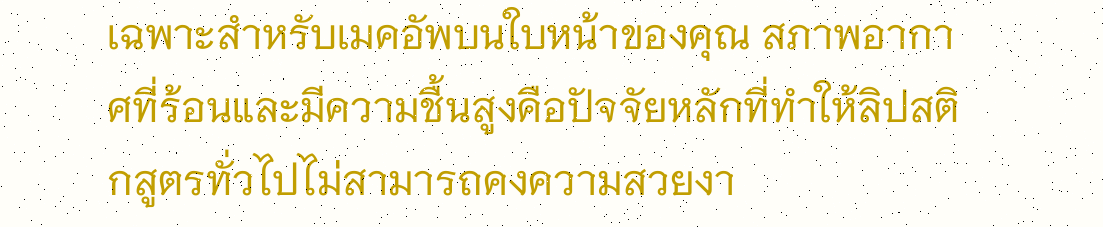เฉพาะสำหรับเมคอัพบนใบหน้าของคุณ สภาพอากาศที่ร้อนและมีความชื้นสูงคือปัจจัยหลักที่ทำให้ลิปสติกสูตรทั่วไปไม่สามารถคงความสวยงา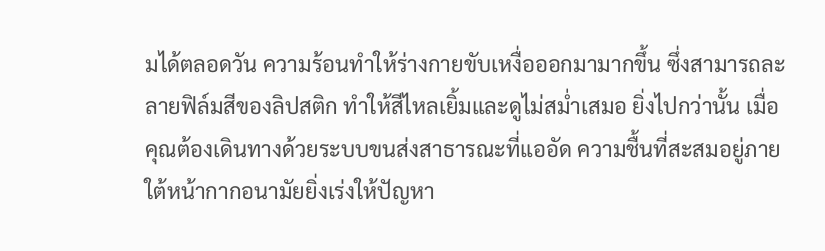มได้ตลอดวัน ความร้อนทำให้ร่างกายขับเหงื่อออกมามากขึ้น ซึ่งสามารถละลายฟิล์มสีของลิปสติก ทำให้สีไหลเยิ้มและดูไม่สม่ำเสมอ ยิ่งไปกว่านั้น เมื่อคุณต้องเดินทางด้วยระบบขนส่งสาธารณะที่แออัด ความชื้นที่สะสมอยู่ภายใต้หน้ากากอนามัยยิ่งเร่งให้ปัญหา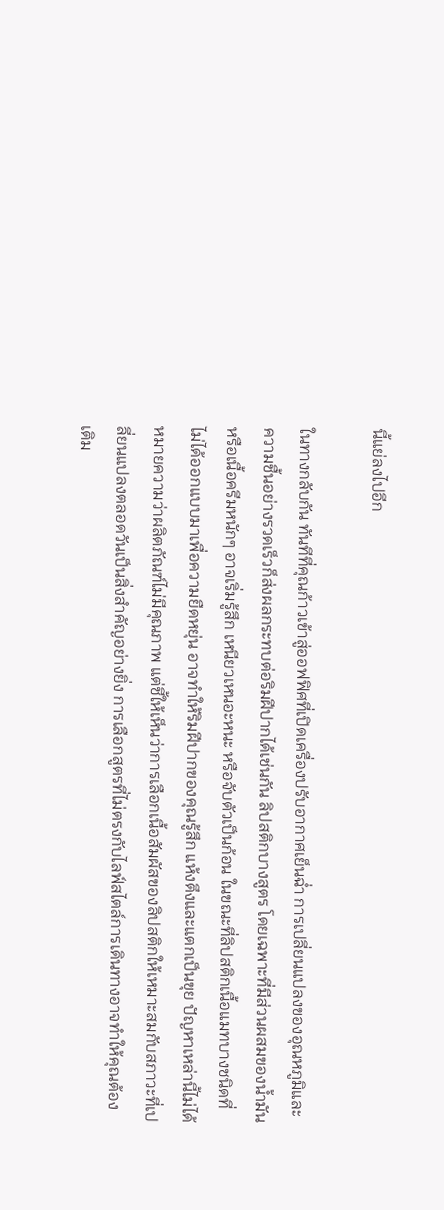นี้แย่ลงไปอีก

ในทางกลับกัน ทันทีที่คุณก้าวเข้าสู่ออฟฟิศที่เปิดเครื่องปรับอากาศเย็นฉ่ำ การเปลี่ยนแปลงของอุณหภูมิและความชื้นอย่างรวดเร็วก็ส่งผลกระทบต่อริมฝีปากได้เช่นกัน ลิปสติกบางสูตร โดยเฉพาะที่มีส่วนผสมของน้ำมันหรือเนื้อครีมหนักๆ อาจเริ่มรู้สึก เหนียวเหนอะหนะ หรือจับตัวเป็นก้อน ในขณะที่ลิปสติกเนื้อแมทบางชนิดที่ไม่ได้ออกแบบมาเพื่อความยืดหยุ่น อาจทำให้ริมฝีปากของคุณรู้สึก แห้งตึงและแตกเป็นขุย ปัญหาเหล่านี้ไม่ได้หมายความว่าผลิตภัณฑ์ไม่มีคุณภาพ แต่ชี้ให้เห็นว่าการเลือกเนื้อสัมผัสของลิปสติกให้เหมาะสมกับสภาวะที่เปลี่ยนแปลงตลอดวันเป็นสิ่งสำคัญอย่างยิ่ง การเลือกสูตรที่ไม่ตรงกับไลฟ์สไตล์การเดินทางอาจทำให้คุณต้องเติม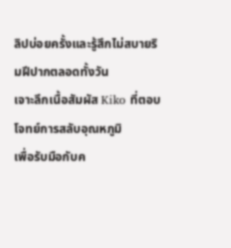ลิปบ่อยครั้งและรู้สึกไม่สบายริมฝีปากตลอดทั้งวัน
เจาะลึกเนื้อสัมผัส Kiko ที่ตอบโจทย์การสลับอุณหภูมิ
เพื่อรับมือกับค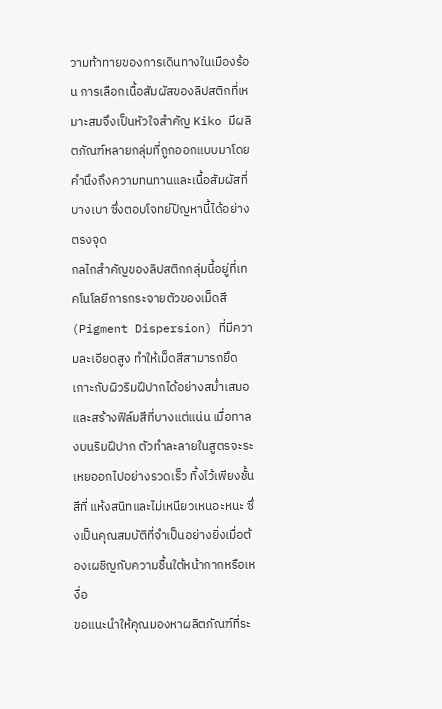วามท้าทายของการเดินทางในเมืองร้อน การเลือกเนื้อสัมผัสของลิปสติกที่เหมาะสมจึงเป็นหัวใจสำคัญ Kiko มีผลิตภัณฑ์หลายกลุ่มที่ถูกออกแบบมาโดยคำนึงถึงความทนทานและเนื้อสัมผัสที่บางเบา ซึ่งตอบโจทย์ปัญหานี้ได้อย่างตรงจุด
กลไกสำคัญของลิปสติกกลุ่มนี้อยู่ที่เทคโนโลยีการกระจายตัวของเม็ดสี (Pigment Dispersion) ที่มีความละเอียดสูง ทำให้เม็ดสีสามารถยึดเกาะกับผิวริมฝีปากได้อย่างสม่ำเสมอและสร้างฟิล์มสีที่บางแต่แน่น เมื่อทาลงบนริมฝีปาก ตัวทำละลายในสูตรจะระเหยออกไปอย่างรวดเร็ว ทิ้งไว้เพียงชั้นสีที่ แห้งสนิทและไม่เหนียวเหนอะหนะ ซึ่งเป็นคุณสมบัติที่จำเป็นอย่างยิ่งเมื่อต้องเผชิญกับความชื้นใต้หน้ากากหรือเหงื่อ
ขอแนะนำให้คุณมองหาผลิตภัณฑ์ที่ระ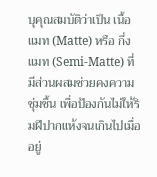บุคุณสมบัติว่าเป็น เนื้อแมท (Matte) หรือ กึ่งแมท (Semi-Matte) ที่มีส่วนผสมช่วยคงความชุ่มชื้น เพื่อป้องกันไม่ให้ริมฝีปากแห้งจนเกินไปเมื่ออยู่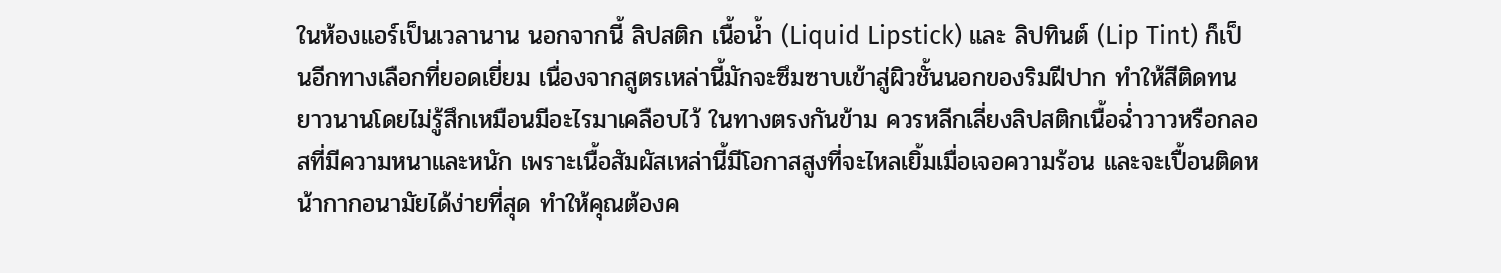ในห้องแอร์เป็นเวลานาน นอกจากนี้ ลิปสติก เนื้อน้ำ (Liquid Lipstick) และ ลิปทินต์ (Lip Tint) ก็เป็นอีกทางเลือกที่ยอดเยี่ยม เนื่องจากสูตรเหล่านี้มักจะซึมซาบเข้าสู่ผิวชั้นนอกของริมฝีปาก ทำให้สีติดทนยาวนานโดยไม่รู้สึกเหมือนมีอะไรมาเคลือบไว้ ในทางตรงกันข้าม ควรหลีกเลี่ยงลิปสติกเนื้อฉ่ำวาวหรือกลอสที่มีความหนาและหนัก เพราะเนื้อสัมผัสเหล่านี้มีโอกาสสูงที่จะไหลเยิ้มเมื่อเจอความร้อน และจะเปื้อนติดหน้ากากอนามัยได้ง่ายที่สุด ทำให้คุณต้องค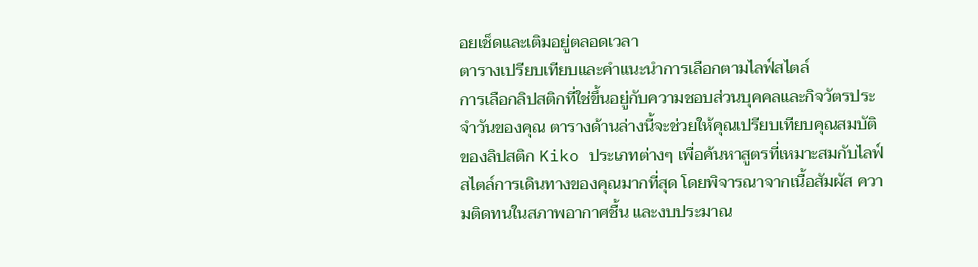อยเช็ดและเติมอยู่ตลอดเวลา
ตารางเปรียบเทียบและคำแนะนำการเลือกตามไลฟ์สไตล์
การเลือกลิปสติกที่ใช่ขึ้นอยู่กับความชอบส่วนบุคคลและกิจวัตรประจำวันของคุณ ตารางด้านล่างนี้จะช่วยให้คุณเปรียบเทียบคุณสมบัติของลิปสติก Kiko ประเภทต่างๆ เพื่อค้นหาสูตรที่เหมาะสมกับไลฟ์สไตล์การเดินทางของคุณมากที่สุด โดยพิจารณาจากเนื้อสัมผัส ความติดทนในสภาพอากาศชื้น และงบประมาณ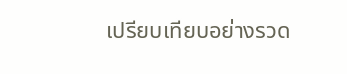เปรียบเทียบอย่างรวด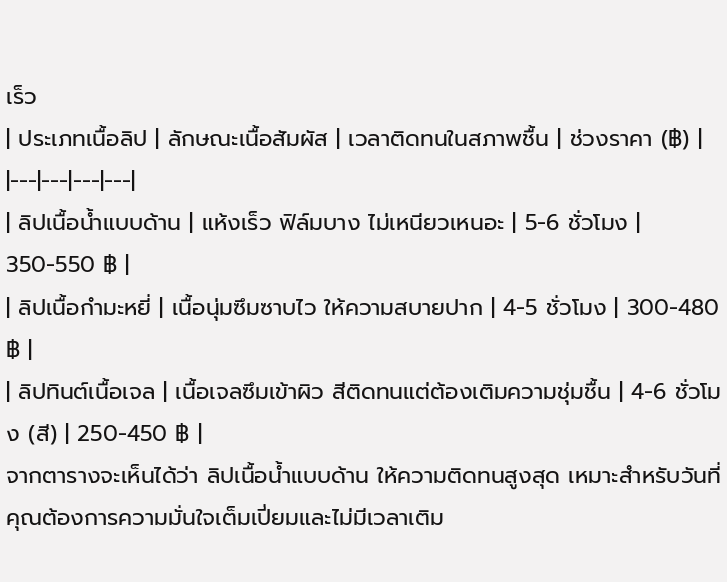เร็ว
| ประเภทเนื้อลิป | ลักษณะเนื้อสัมผัส | เวลาติดทนในสภาพชื้น | ช่วงราคา (฿) |
|---|---|---|---|
| ลิปเนื้อน้ำแบบด้าน | แห้งเร็ว ฟิล์มบาง ไม่เหนียวเหนอะ | 5-6 ชั่วโมง | 350-550 ฿ |
| ลิปเนื้อกำมะหยี่ | เนื้อนุ่มซึมซาบไว ให้ความสบายปาก | 4-5 ชั่วโมง | 300-480 ฿ |
| ลิปทินต์เนื้อเจล | เนื้อเจลซึมเข้าผิว สีติดทนแต่ต้องเติมความชุ่มชื้น | 4-6 ชั่วโมง (สี) | 250-450 ฿ |
จากตารางจะเห็นได้ว่า ลิปเนื้อน้ำแบบด้าน ให้ความติดทนสูงสุด เหมาะสำหรับวันที่คุณต้องการความมั่นใจเต็มเปี่ยมและไม่มีเวลาเติม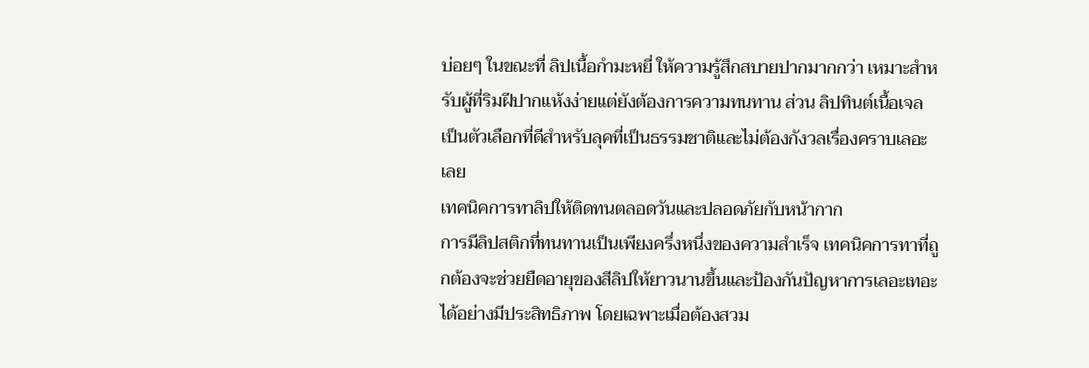บ่อยๆ ในขณะที่ ลิปเนื้อกำมะหยี่ ให้ความรู้สึกสบายปากมากกว่า เหมาะสำหรับผู้ที่ริมฝีปากแห้งง่ายแต่ยังต้องการความทนทาน ส่วน ลิปทินต์เนื้อเจล เป็นตัวเลือกที่ดีสำหรับลุคที่เป็นธรรมชาติและไม่ต้องกังวลเรื่องคราบเลอะเลย
เทคนิคการทาลิปให้ติดทนตลอดวันและปลอดภัยกับหน้ากาก
การมีลิปสติกที่ทนทานเป็นเพียงครึ่งหนึ่งของความสำเร็จ เทคนิคการทาที่ถูกต้องจะช่วยยืดอายุของสีลิปให้ยาวนานขึ้นและป้องกันปัญหาการเลอะเทอะได้อย่างมีประสิทธิภาพ โดยเฉพาะเมื่อต้องสวม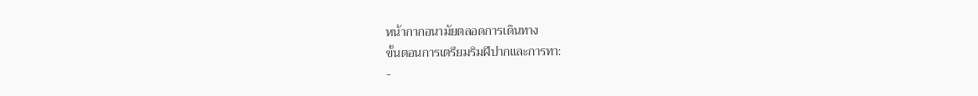หน้ากากอนามัยตลอดการเดินทาง
ขั้นตอนการเตรียมริมฝีปากและการทา:
-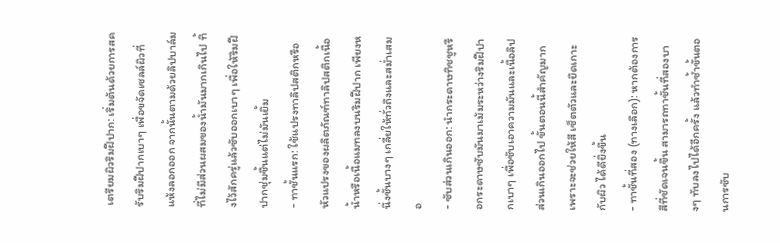เตรียมผิวริมฝีปาก: เริ่มต้นด้วยการสครับริมฝีปากเบาๆ เพื่อขจัดเซลล์ผิวที่แห้งลอกออก จากนั้นตามด้วยลิปบาล์มที่ไม่มีส่วนผสมของน้ำมันมากเกินไป ทิ้งไว้สักครู่แล้วซับออกเบาๆ เพื่อให้ริมฝีปากชุ่มชื้นแต่ไม่มันเยิ้ม
- ทาชั้นแรก: ใช้แปรงทาลิปสติกหรือหัวแปรงของผลิตภัณฑ์ทาลิปสติกเนื้อน้ำหรือเนื้อแมทลงบนริมฝีปาก เพียงหนึ่งชั้นบางๆ เกลี่ยให้ทั่วถึงและสม่ำเสมอ
- ซับส่วนเกินออก: นำกระดาษทิชชูหรือกระดาษซับมันมาเม้มระหว่างริมฝีปากเบาๆ เพื่อซับเอาความมันและเนื้อลิปส่วนเกินออกไป ขั้นตอนนี้สำคัญมากเพราะจะช่วยให้สี เซ็ตตัวและยึดเกาะกับผิว ได้ดียิ่งขึ้น
- ทาชั้นที่สอง (ทางเลือก): หากต้องการสีที่ชัดเจนขึ้น สามารถทาชั้นที่สองบางๆ ทับลงไปได้อีกครั้ง แล้วทำซ้ำขั้นตอนการซับ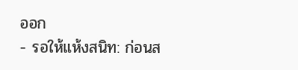ออก
- รอให้แห้งสนิท: ก่อนส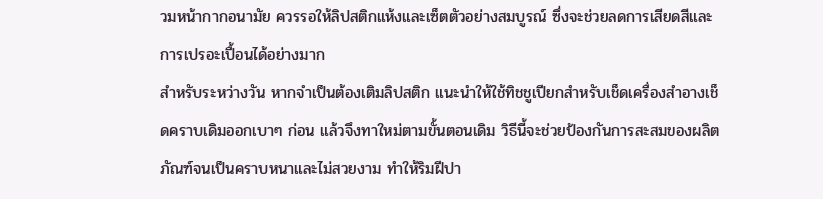วมหน้ากากอนามัย ควรรอให้ลิปสติกแห้งและเซ็ตตัวอย่างสมบูรณ์ ซึ่งจะช่วยลดการเสียดสีและการเปรอะเปื้อนได้อย่างมาก
สำหรับระหว่างวัน หากจำเป็นต้องเติมลิปสติก แนะนำให้ใช้ทิชชูเปียกสำหรับเช็ดเครื่องสำอางเช็ดคราบเดิมออกเบาๆ ก่อน แล้วจึงทาใหม่ตามขั้นตอนเดิม วิธีนี้จะช่วยป้องกันการสะสมของผลิตภัณฑ์จนเป็นคราบหนาและไม่สวยงาม ทำให้ริมฝีปา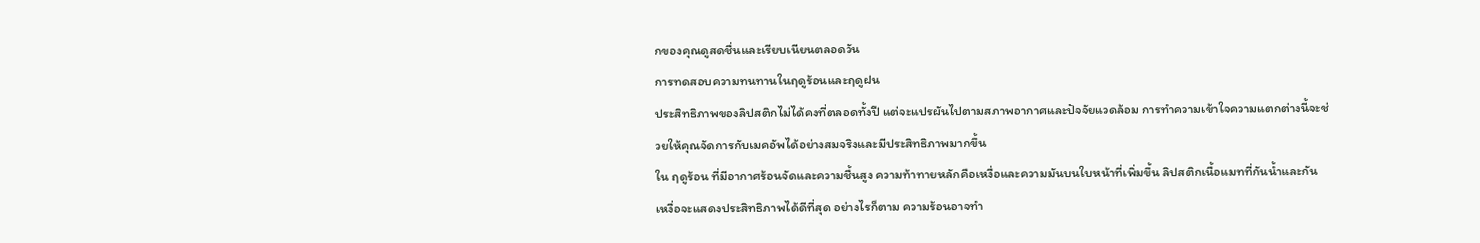กของคุณดูสดชื่นและเรียบเนียนตลอดวัน
การทดสอบความทนทานในฤดูร้อนและฤดูฝน
ประสิทธิภาพของลิปสติกไม่ได้คงที่ตลอดทั้งปี แต่จะแปรผันไปตามสภาพอากาศและปัจจัยแวดล้อม การทำความเข้าใจความแตกต่างนี้จะช่วยให้คุณจัดการกับเมคอัพได้อย่างสมจริงและมีประสิทธิภาพมากขึ้น
ใน ฤดูร้อน ที่มีอากาศร้อนจัดและความชื้นสูง ความท้าทายหลักคือเหงื่อและความมันบนใบหน้าที่เพิ่มขึ้น ลิปสติกเนื้อแมทที่กันน้ำและกันเหงื่อจะแสดงประสิทธิภาพได้ดีที่สุด อย่างไรก็ตาม ความร้อนอาจทำ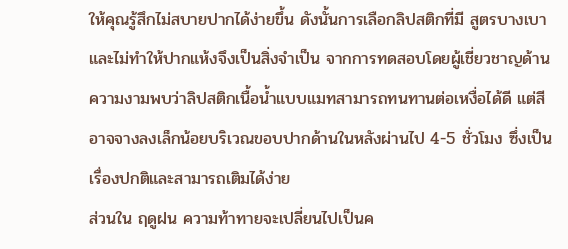ให้คุณรู้สึกไม่สบายปากได้ง่ายขึ้น ดังนั้นการเลือกลิปสติกที่มี สูตรบางเบา และไม่ทำให้ปากแห้งจึงเป็นสิ่งจำเป็น จากการทดสอบโดยผู้เชี่ยวชาญด้านความงามพบว่าลิปสติกเนื้อน้ำแบบแมทสามารถทนทานต่อเหงื่อได้ดี แต่สีอาจจางลงเล็กน้อยบริเวณขอบปากด้านในหลังผ่านไป 4-5 ชั่วโมง ซึ่งเป็นเรื่องปกติและสามารถเติมได้ง่าย
ส่วนใน ฤดูฝน ความท้าทายจะเปลี่ยนไปเป็นค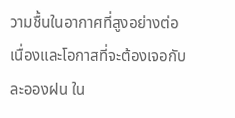วามชื้นในอากาศที่สูงอย่างต่อเนื่องและโอกาสที่จะต้องเจอกับละอองฝน ใน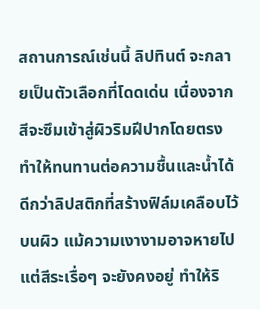สถานการณ์เช่นนี้ ลิปทินต์ จะกลายเป็นตัวเลือกที่โดดเด่น เนื่องจากสีจะซึมเข้าสู่ผิวริมฝีปากโดยตรง ทำให้ทนทานต่อความชื้นและน้ำได้ดีกว่าลิปสติกที่สร้างฟิล์มเคลือบไว้บนผิว แม้ความเงางามอาจหายไป แต่สีระเรื่อๆ จะยังคงอยู่ ทำให้ริ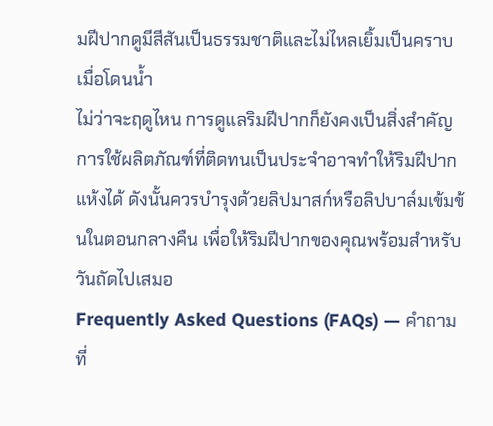มฝีปากดูมีสีสันเป็นธรรมชาติและไม่ไหลเยิ้มเป็นคราบเมื่อโดนน้ำ
ไม่ว่าจะฤดูไหน การดูแลริมฝีปากก็ยังคงเป็นสิ่งสำคัญ การใช้ผลิตภัณฑ์ที่ติดทนเป็นประจำอาจทำให้ริมฝีปากแห้งได้ ดังนั้นควรบำรุงด้วยลิปมาสก์หรือลิปบาล์มเข้มข้นในตอนกลางคืน เพื่อให้ริมฝีปากของคุณพร้อมสำหรับวันถัดไปเสมอ
Frequently Asked Questions (FAQs) — คำถามที่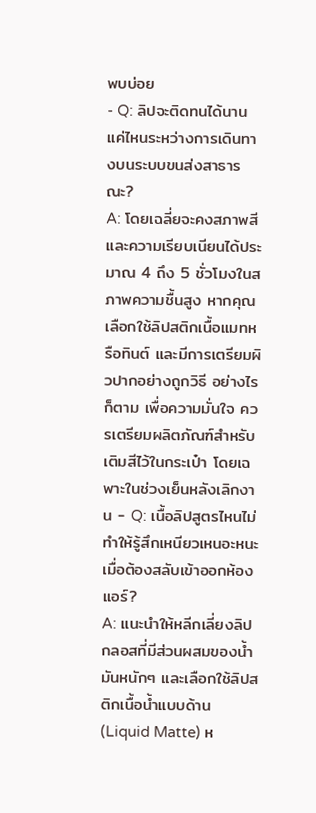พบบ่อย
- Q: ลิปจะติดทนได้นานแค่ไหนระหว่างการเดินทางบนระบบขนส่งสาธารณะ?
A: โดยเฉลี่ยจะคงสภาพสีและความเรียบเนียนได้ประมาณ 4 ถึง 5 ชั่วโมงในสภาพความชื้นสูง หากคุณเลือกใช้ลิปสติกเนื้อแมทหรือทินต์ และมีการเตรียมผิวปากอย่างถูกวิธี อย่างไรก็ตาม เพื่อความมั่นใจ ควรเตรียมผลิตภัณฑ์สำหรับเติมสีไว้ในกระเป๋า โดยเฉพาะในช่วงเย็นหลังเลิกงาน - Q: เนื้อลิปสูตรไหนไม่ทำให้รู้สึกเหนียวเหนอะหนะเมื่อต้องสลับเข้าออกห้องแอร์?
A: แนะนำให้หลีกเลี่ยงลิปกลอสที่มีส่วนผสมของน้ำมันหนักๆ และเลือกใช้ลิปสติกเนื้อน้ำแบบด้าน (Liquid Matte) ห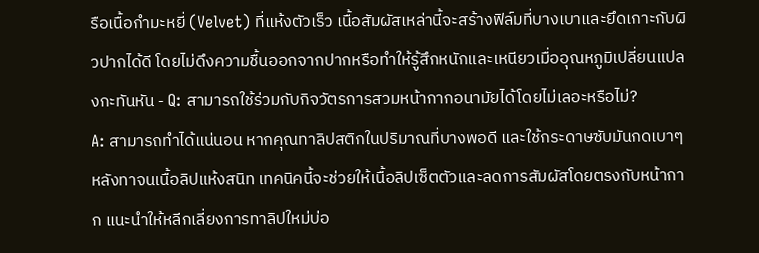รือเนื้อกำมะหยี่ (Velvet) ที่แห้งตัวเร็ว เนื้อสัมผัสเหล่านี้จะสร้างฟิล์มที่บางเบาและยึดเกาะกับผิวปากได้ดี โดยไม่ดึงความชื้นออกจากปากหรือทำให้รู้สึกหนักและเหนียวเมื่ออุณหภูมิเปลี่ยนแปลงกะทันหัน - Q: สามารถใช้ร่วมกับกิจวัตรการสวมหน้ากากอนามัยได้โดยไม่เลอะหรือไม่?
A: สามารถทำได้แน่นอน หากคุณทาลิปสติกในปริมาณที่บางพอดี และใช้กระดาษซับมันกดเบาๆ หลังทาจนเนื้อลิปแห้งสนิท เทคนิคนี้จะช่วยให้เนื้อลิปเซ็ตตัวและลดการสัมผัสโดยตรงกับหน้ากาก แนะนำให้หลีกเลี่ยงการทาลิปใหม่บ่อ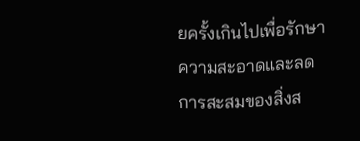ยครั้งเกินไปเพื่อรักษาความสะอาดและลดการสะสมของสิ่งส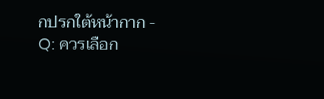กปรกใต้หน้ากาก - Q: ควรเลือก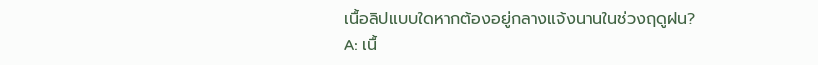เนื้อลิปแบบใดหากต้องอยู่กลางแจ้งนานในช่วงฤดูฝน?
A: เนื้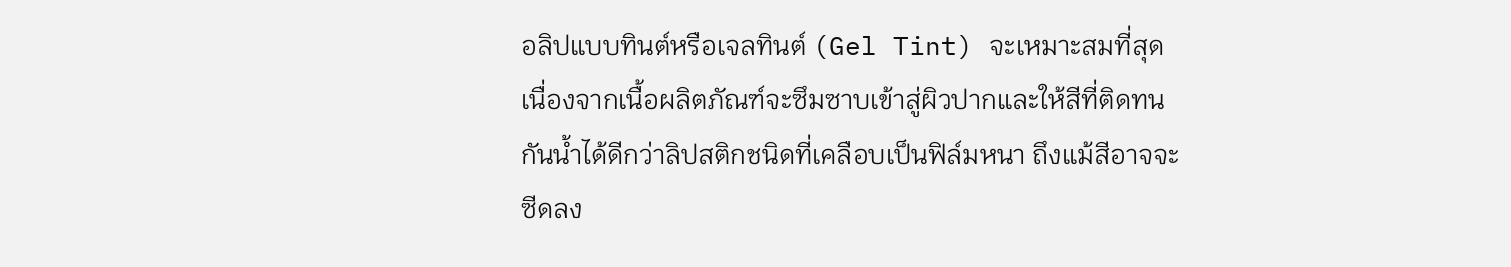อลิปแบบทินต์หรือเจลทินต์ (Gel Tint) จะเหมาะสมที่สุด เนื่องจากเนื้อผลิตภัณฑ์จะซึมซาบเข้าสู่ผิวปากและให้สีที่ติดทน กันน้ำได้ดีกว่าลิปสติกชนิดที่เคลือบเป็นฟิล์มหนา ถึงแม้สีอาจจะซีดลง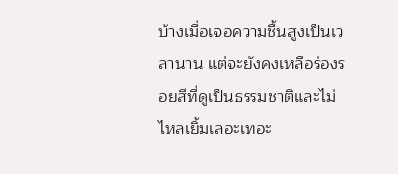บ้างเมื่อเจอความชื้นสูงเป็นเวลานาน แต่จะยังคงเหลือร่องรอยสีที่ดูเป็นธรรมชาติและไม่ไหลเยิ้มเลอะเทอะ